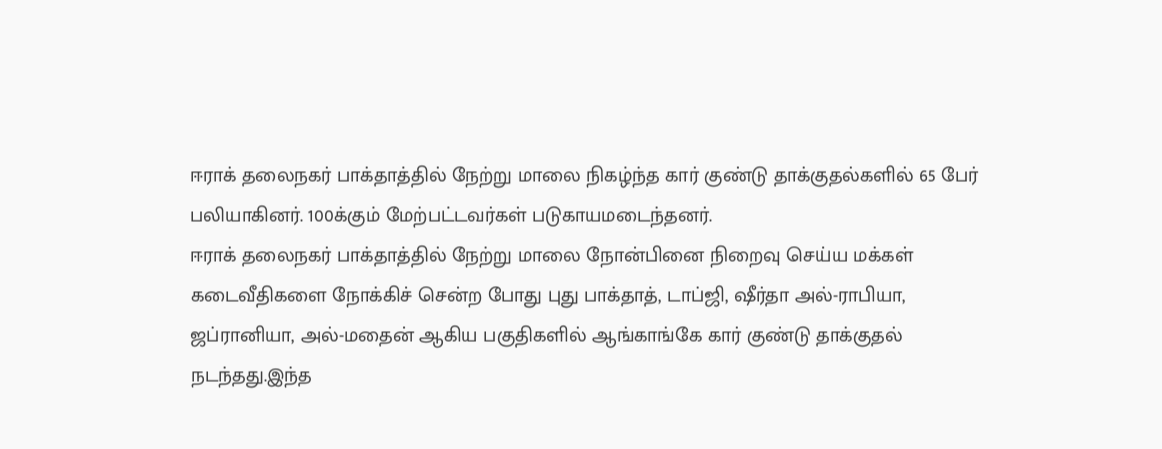ஈராக் தலைநகர் பாக்தாத்தில் நேற்று மாலை நிகழ்ந்த கார் குண்டு தாக்குதல்களில் 65 பேர் பலியாகினர். 100க்கும் மேற்பட்டவர்கள் படுகாயமடைந்தனர்.
ஈராக் தலைநகர் பாக்தாத்தில் நேற்று மாலை நோன்பினை நிறைவு செய்ய மக்கள் கடைவீதிகளை நோக்கிச் சென்ற போது புது பாக்தாத், டாப்ஜி, ஷீர்தா அல்-ராபியா, ஜப்ரானியா, அல்-மதைன் ஆகிய பகுதிகளில் ஆங்காங்கே கார் குண்டு தாக்குதல் நடந்தது.இந்த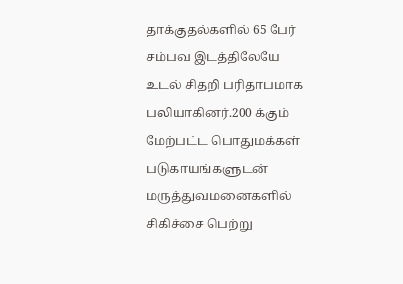தாக்குதல்களில் 65 பேர் சம்பவ இடத்திலேயே உடல் சிதறி பரிதாபமாக பலியாகினர்.200 க்கும் மேற்பட்ட பொதுமக்கள் படுகாயங்களுடன் மருத்துவமனைகளில் சிகிச்சை பெற்று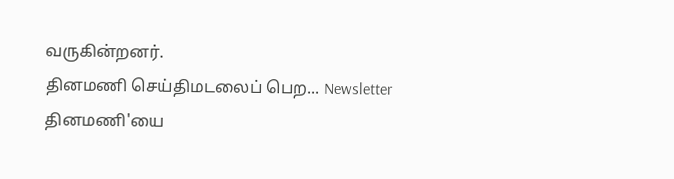வருகின்றனர்.
தினமணி செய்திமடலைப் பெற... Newsletter
தினமணி'யை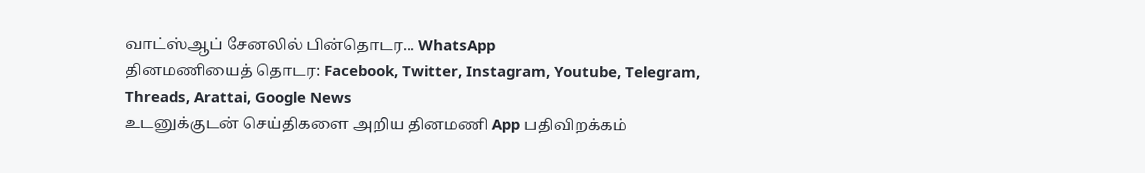வாட்ஸ்ஆப் சேனலில் பின்தொடர... WhatsApp
தினமணியைத் தொடர: Facebook, Twitter, Instagram, Youtube, Telegram, Threads, Arattai, Google News
உடனுக்குடன் செய்திகளை அறிய தினமணி App பதிவிறக்கம்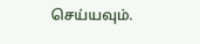செய்யவும்.